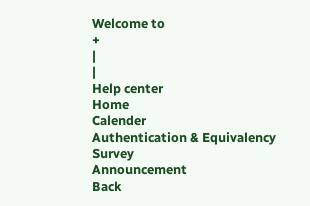Welcome to
+
|
|
Help center
Home
Calender
Authentication & Equivalency
Survey
Announcement
Back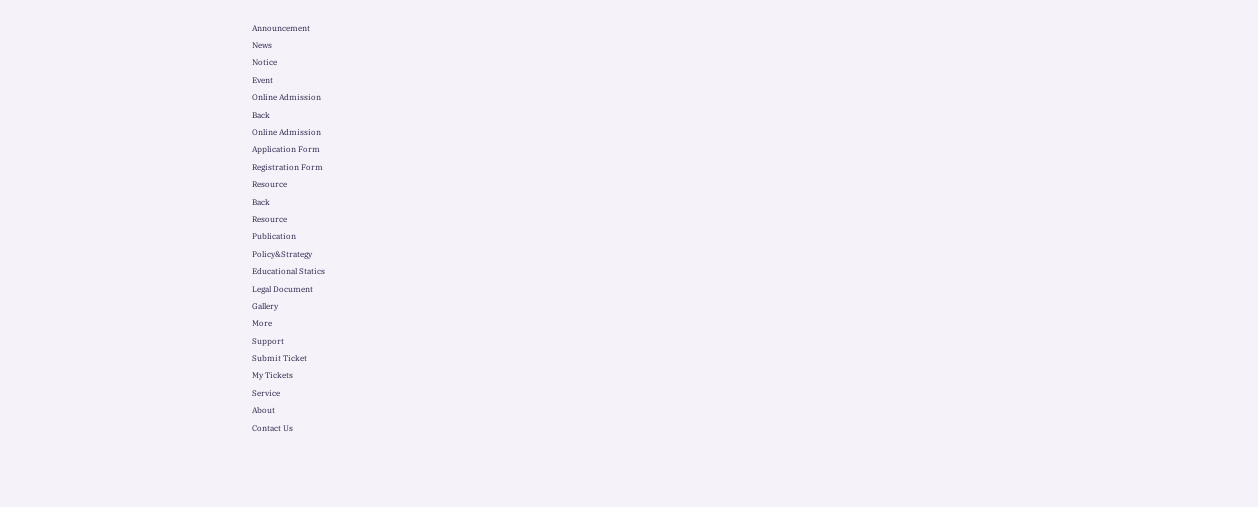Announcement
News
Notice
Event
Online Admission
Back
Online Admission
Application Form
Registration Form
Resource
Back
Resource
Publication
Policy&Strategy
Educational Statics
Legal Document
Gallery
More
Support
Submit Ticket
My Tickets
Service
About
Contact Us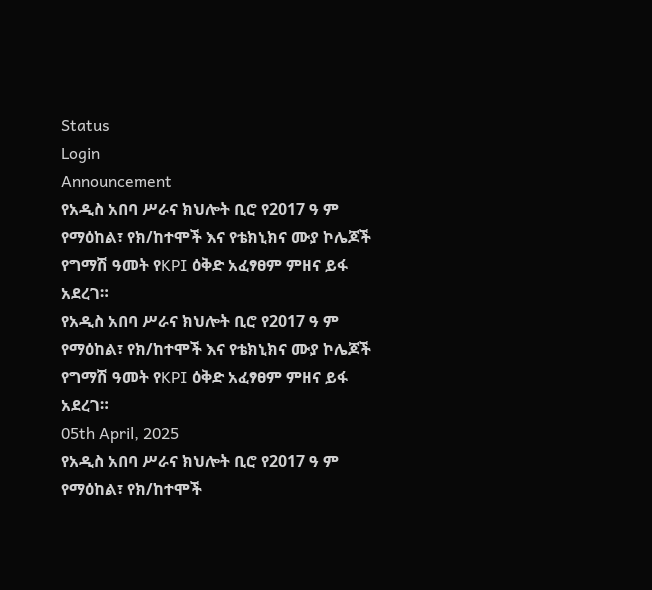Status
Login
Announcement
የአዲስ አበባ ሥራና ክህሎት ቢሮ የ2017 ዓ ም የማዕከል፣ የክ/ከተሞች እና የቴክኒክና ሙያ ኮሌጆች የግማሽ ዓመት የKPI ዕቅድ አፈፃፀም ምዘና ይፋ አደረገ።
የአዲስ አበባ ሥራና ክህሎት ቢሮ የ2017 ዓ ም የማዕከል፣ የክ/ከተሞች እና የቴክኒክና ሙያ ኮሌጆች የግማሽ ዓመት የKPI ዕቅድ አፈፃፀም ምዘና ይፋ አደረገ።
05th April, 2025
የአዲስ አበባ ሥራና ክህሎት ቢሮ የ2017 ዓ ም የማዕከል፣ የክ/ከተሞች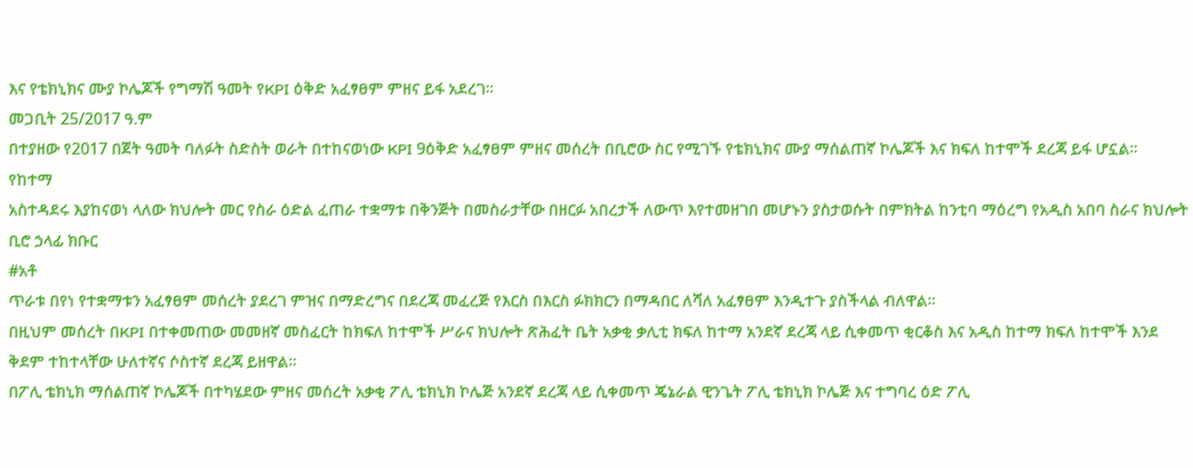እና የቴክኒክና ሙያ ኮሌጆች የግማሽ ዓመት የKPI ዕቅድ አፈፃፀም ምዘና ይፋ አደረገ።
መጋቢት 25/2017 ዓ.ም
በተያዘው የ2017 በጀት ዓመት ባለፉት ስድስት ወራት በተከናወነው KPI 9ዕቅድ አፈፃፀም ምዘና መሰረት በቢሮው ስር የሚገኙ የቴክኒክና ሙያ ማሰልጠኛ ኮሌጆች እና ክፍለ ከተሞች ደረጃ ይፋ ሆኗል።
የከተማ
አስተዳደሩ እያከናወነ ላለው ክህሎት መር የስራ ዕድል ፈጠራ ተቋማቱ በቅንጅት በመስራታቸው በዘርፉ አበረታች ለውጥ እየተመዘገበ መሆኑን ያስታወሱት በምክትል ከንቲባ ማዕረግ የአዲስ አበባ ስራና ክህሎት ቢሮ ኃላፊ ክቡር
#አቶ
ጥራቱ በየነ የተቋማቱን አፈፃፀም መሰረት ያደረገ ምዝና በማድረግና በደረጃ መፈረጅ የእርስ በእርስ ፉክክርን በማዳበር ለሻለ አፈፃፀም እንዲተጉ ያስችላል ብለዋል።
በዚህም መሰረት በKPI በተቀመጠው መመዘኛ መስፈርት ከክፍለ ከተሞች ሥራና ክህሎት ጽሕፈት ቤት አቃቂ ቃሊቲ ክፍለ ከተማ አንደኛ ደረጃ ላይ ሲቀመጥ ቂርቆስ እና አዲስ ከተማ ክፍለ ከተሞች እንደ ቅደም ተከተላቸው ሁለተኛና ሶስተኛ ደረጃ ይዘዋል።
በፖሊ ቴክኒክ ማሰልጠኛ ኮሌጆች በተካሄደው ምዘና መሰረት አቃቂ ፖሊ ቴክኒክ ኮሌጅ አንደኛ ደረጃ ላይ ሲቀመጥ ጄኔራል ዊንጌት ፖሊ ቴክኒክ ኮሌጅ እና ተግባረ ዕድ ፖሊ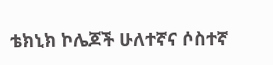ቴክኒክ ኮሌጆች ሁለተኛና ሶስተኛ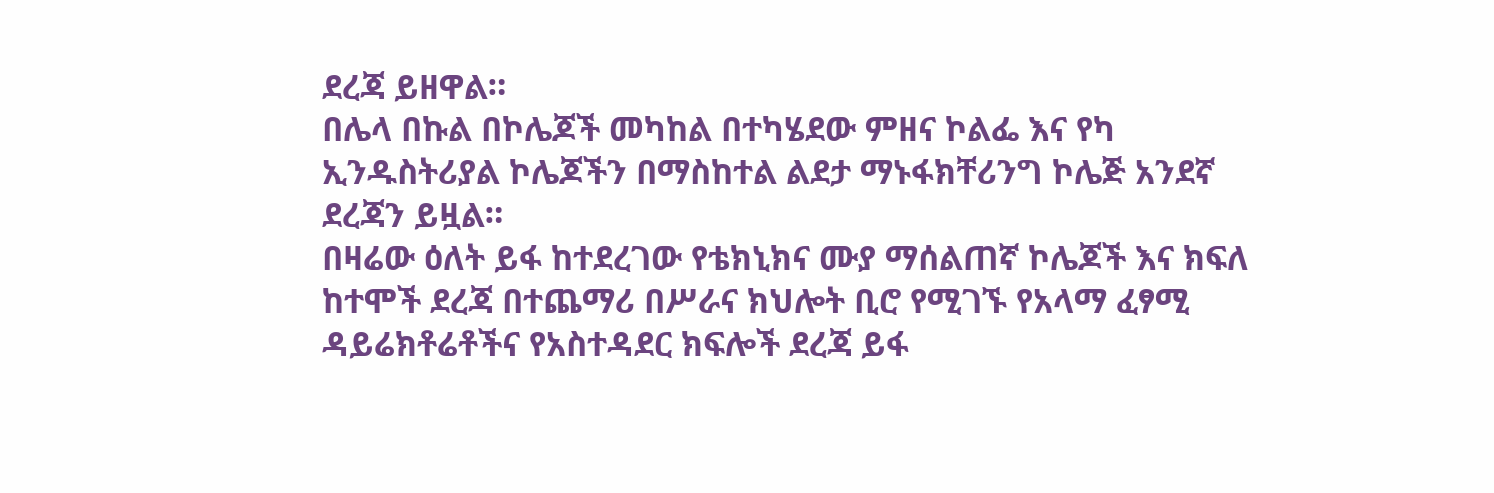ደረጃ ይዘዋል።
በሌላ በኩል በኮሌጆች መካከል በተካሄደው ምዘና ኮልፌ እና የካ ኢንዱስትሪያል ኮሌጆችን በማስከተል ልደታ ማኑፋክቸሪንግ ኮሌጅ አንደኛ ደረጃን ይዟል።
በዛሬው ዕለት ይፋ ከተደረገው የቴክኒክና ሙያ ማሰልጠኛ ኮሌጆች እና ክፍለ ከተሞች ደረጃ በተጨማሪ በሥራና ክህሎት ቢሮ የሚገኙ የአላማ ፈፃሚ ዳይሬክቶሬቶችና የአስተዳደር ክፍሎች ደረጃ ይፋ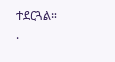ተደርጓል።
.